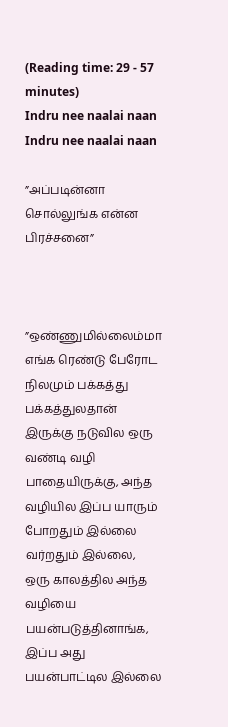(Reading time: 29 - 57 minutes)
Indru nee naalai naan
Indru nee naalai naan

”அப்படின்னா சொல்லுங்க என்ன பிரச்சனை”



”ஒண்ணுமில்லைம்மா எங்க ரெண்டு பேரோட நிலமும் பக்கத்து பக்கத்துலதான் இருக்கு நடுவில ஒரு வண்டி வழி பாதையிருக்கு, அந்த வழியில இப்ப யாரும் போறதும் இல்லை வர்றதும் இல்லை, ஒரு காலத்தில அந்த வழியை பயன்படுத்தினாங்க, இப்ப அது பயன்பாட்டில இல்லை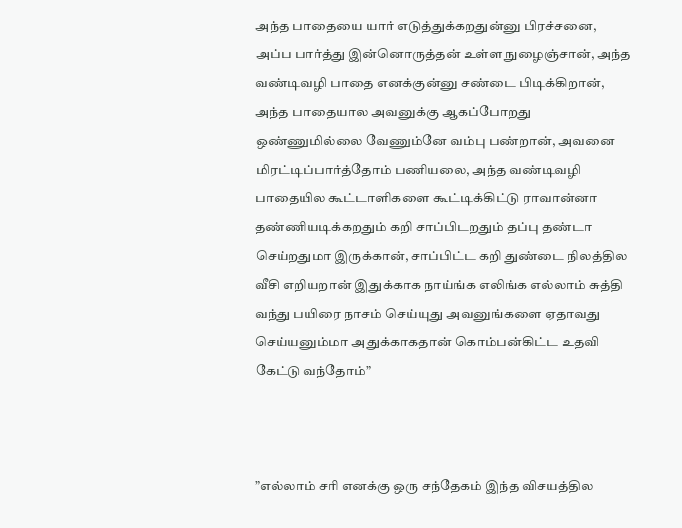அந்த பாதையை யார் எடுத்துக்கறதுன்னு பிரச்சனை, அப்ப பார்த்து இன்னொருத்தன் உள்ள நுழைஞ்சான், அந்த வண்டிவழி பாதை எனக்குன்னு சண்டை பிடிக்கிறான், அந்த பாதையால அவனுக்கு ஆகப்போறது ஒண்ணுமில்லை வேணும்னே வம்பு பண்றான், அவனை மிரட்டிப்பார்த்தோம் பணியலை, அந்த வண்டிவழி பாதையில கூட்டாளிகளை கூட்டிக்கிட்டு ராவான்னா தண்ணியடிக்கறதும் கறி சாப்பிடறதும் தப்பு தண்டா செய்றதுமா இருக்கான், சாப்பிட்ட கறி துண்டை நிலத்தில வீசி எறியறான் இதுக்காக நாய்ங்க எலிங்க எல்லாம் சுத்தி வந்து பயிரை நாசம் செய்யுது அவனுங்களை ஏதாவது செய்யனும்மா அதுக்காகதான் கொம்பன்கிட்ட உதவி கேட்டு வந்தோம்”



”எல்லாம் சரி எனக்கு ஒரு சந்தேகம் இந்த விசயத்தில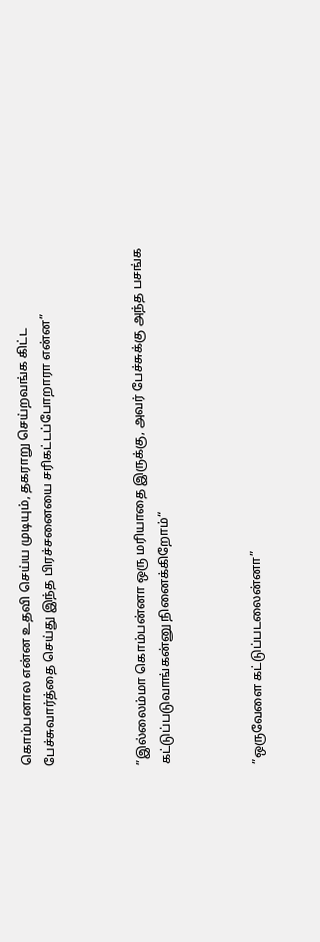கொம்பனால என்ன உதவி செய்ய முடியும், தகராறு செய்றவங்க கிட்ட பேச்சுவார்த்தை செய்து இந்த பிரச்சனையை சரிகட்டப்போறாரா என்ன”



”இல்லைம்மா கொம்பன்னா ஒரு மரியாதை இருக்கு, அவர் பேச்சுக்கு அந்த பசங்க கட்டுப்படுவாங்கன்னு நினைக்கிறோம்“



”ஒருவேளை கட்டுப்படலைன்னா”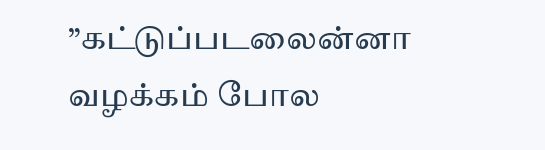”கட்டுப்படலைன்னா வழக்கம் போல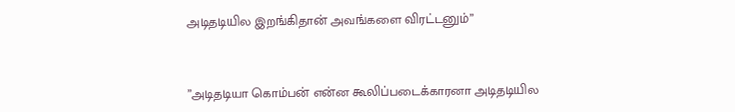அடிதடியில இறங்கிதான் அவங்களை விரட்டனும்”



”அடிதடியா கொம்பன் என்ன கூலிப்படைக்காரனா அடிதடியில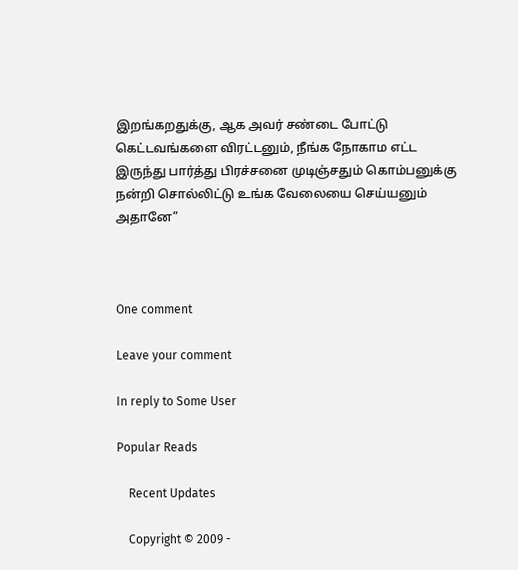இறங்கறதுக்கு, ஆக அவர் சண்டை போட்டு கெட்டவங்களை விரட்டனும், நீங்க நோகாம எட்ட இருந்து பார்த்து பிரச்சனை முடிஞ்சதும் கொம்பனுக்கு நன்றி சொல்லிட்டு உங்க வேலையை செய்யனும் அதானே”



One comment

Leave your comment

In reply to Some User

Popular Reads

    Recent Updates

    Copyright © 2009 -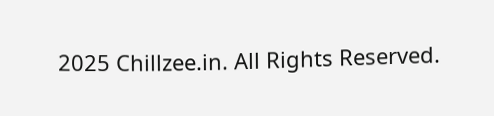2025 Chillzee.in. All Rights Reserved.